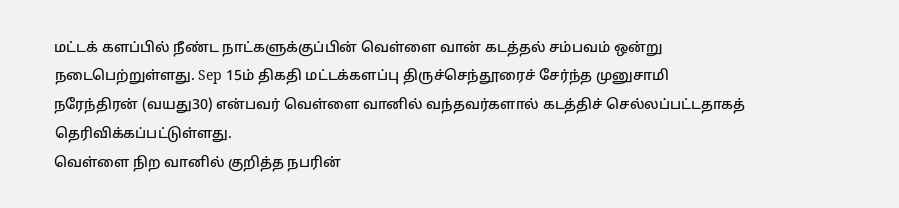மட்டக் களப்பில் நீண்ட நாட்களுக்குப்பின் வெள்ளை வான் கடத்தல் சம்பவம் ஒன்று நடைபெற்றுள்ளது. Sep 15ம் திகதி மட்டக்களப்பு திருச்செந்தூரைச் சேர்ந்த முனுசாமி நரேந்திரன் (வயது30) என்பவர் வெள்ளை வானில் வந்தவர்களால் கடத்திச் செல்லப்பட்டதாகத் தெரிவிக்கப்பட்டுள்ளது.
வெள்ளை நிற வானில் குறித்த நபரின்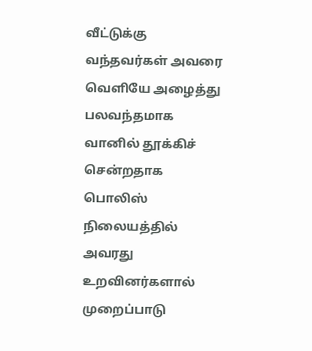வீட்டுக்கு வந்தவர்கள் அவரை வெளியே அழைத்து பலவந்தமாக வானில் தூக்கிச் சென்றதாக பொலிஸ் நிலையத்தில் அவரது உறவினர்களால் முறைப்பாடு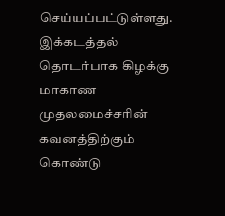செய்யப்பட்டுள்ளது. இக்கடத்தல் தொடர்பாக கிழக்கு மாகாண முதலமைச்சரின் கவனத்திற்கும் கொண்டு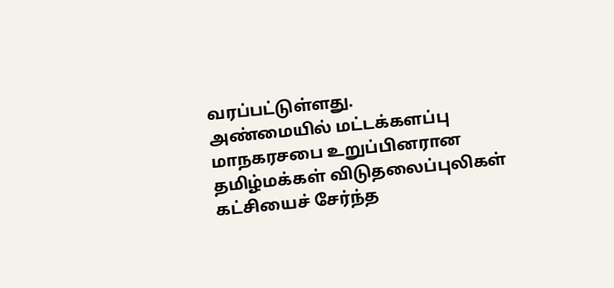வரப்பட்டுள்ளது.
அண்மையில் மட்டக்களப்பு மாநகரசபை உறுப்பினரான தமிழ்மக்கள் விடுதலைப்புலிகள் கட்சியைச் சேர்ந்த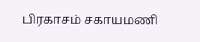பிரகாசம் சகாயமணி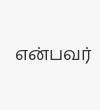என்பவர்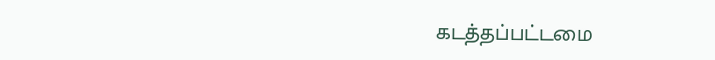கடத்தப்பட்டமை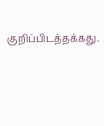குறிப்பிடத்தக்கது.